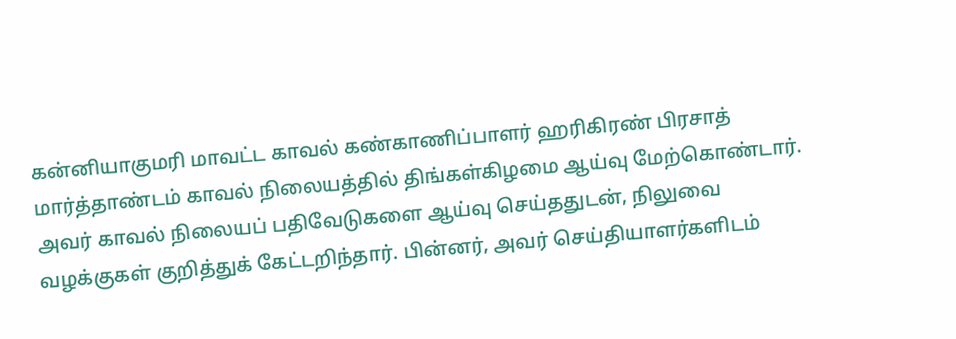கன்னியாகுமரி மாவட்ட காவல் கண்காணிப்பாளர் ஹரிகிரண் பிரசாத் மார்த்தாண்டம் காவல் நிலையத்தில் திங்கள்கிழமை ஆய்வு மேற்கொண்டார்.
அவர் காவல் நிலையப் பதிவேடுகளை ஆய்வு செய்ததுடன், நிலுவை வழக்குகள் குறித்துக் கேட்டறிந்தார். பின்னர், அவர் செய்தியாளர்களிடம்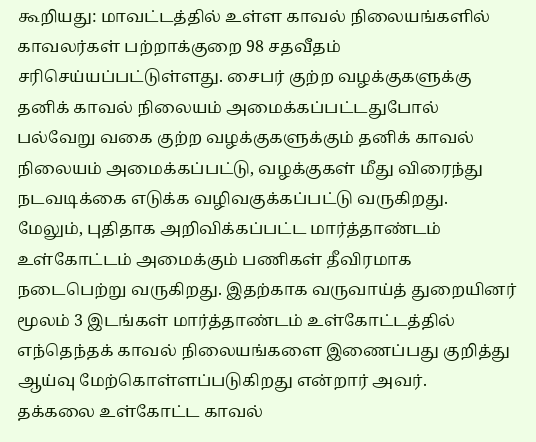கூறியது: மாவட்டத்தில் உள்ள காவல் நிலையங்களில் காவலர்கள் பற்றாக்குறை 98 சதவீதம் சரிசெய்யப்பட்டுள்ளது. சைபர் குற்ற வழக்குகளுக்கு தனிக் காவல் நிலையம் அமைக்கப்பட்டதுபோல் பல்வேறு வகை குற்ற வழக்குகளுக்கும் தனிக் காவல் நிலையம் அமைக்கப்பட்டு, வழக்குகள் மீது விரைந்து நடவடிக்கை எடுக்க வழிவகுக்கப்பட்டு வருகிறது.
மேலும், புதிதாக அறிவிக்கப்பட்ட மார்த்தாண்டம் உள்கோட்டம் அமைக்கும் பணிகள் தீவிரமாக நடைபெற்று வருகிறது. இதற்காக வருவாய்த் துறையினர் மூலம் 3 இடங்கள் மார்த்தாண்டம் உள்கோட்டத்தில் எந்தெந்தக் காவல் நிலையங்களை இணைப்பது குறித்து ஆய்வு மேற்கொள்ளப்படுகிறது என்றார் அவர்.
தக்கலை உள்கோட்ட காவல்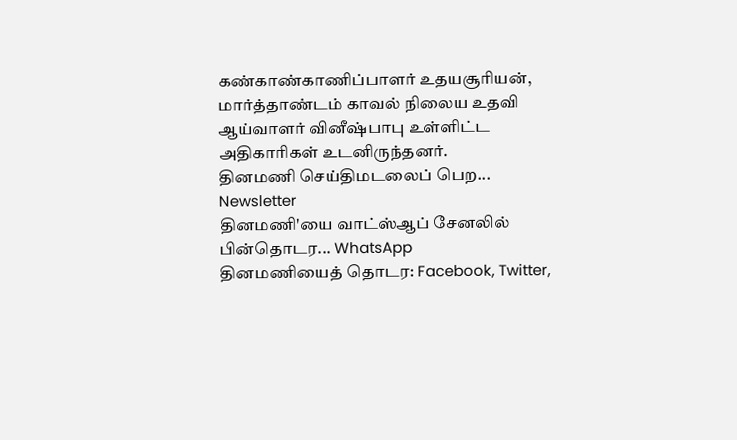கண்காண்காணிப்பாளர் உதயசூரியன், மார்த்தாண்டம் காவல் நிலைய உதவி ஆய்வாளர் வினீஷ்பாபு உள்ளிட்ட அதிகாரிகள் உடனிருந்தனர்.
தினமணி செய்திமடலைப் பெற... Newsletter
தினமணி'யை வாட்ஸ்ஆப் சேனலில் பின்தொடர... WhatsApp
தினமணியைத் தொடர: Facebook, Twitter,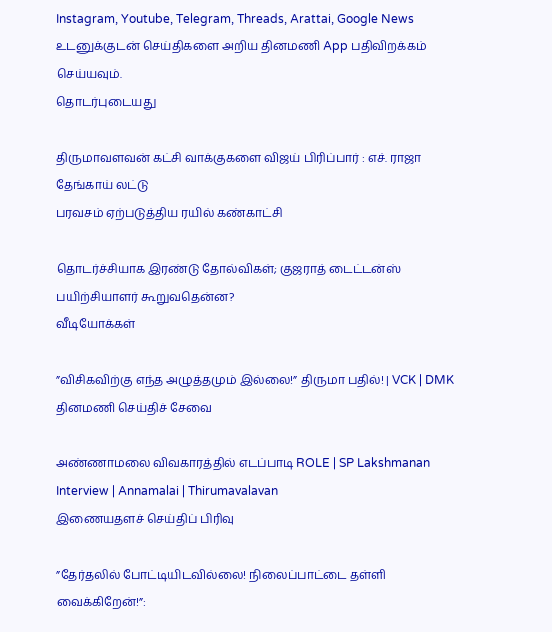Instagram, Youtube, Telegram, Threads, Arattai, Google News
உடனுக்குடன் செய்திகளை அறிய தினமணி App பதிவிறக்கம் செய்யவும்.
தொடர்புடையது

திருமாவளவன் கட்சி வாக்குகளை விஜய் பிரிப்பார் : எச். ராஜா
தேங்காய் லட்டு
பரவசம் ஏற்படுத்திய ரயில் கண்காட்சி

தொடர்ச்சியாக இரண்டு தோல்விகள்; குஜராத் டைட்டன்ஸ் பயிற்சியாளர் கூறுவதென்ன?
வீடியோக்கள்

”விசிகவிற்கு எந்த அழுத்தமும் இல்லை!” திருமா பதில்! | VCK | DMK
தினமணி செய்திச் சேவை

அண்ணாமலை விவகாரத்தில் எடப்பாடி ROLE | SP Lakshmanan Interview | Annamalai | Thirumavalavan
இணையதளச் செய்திப் பிரிவு

”தேர்தலில் போட்டியிடவில்லை! நிலைப்பாட்டை தள்ளி வைக்கிறேன்!”: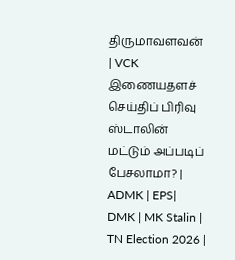திருமாவளவன் | VCK
இணையதளச் செய்திப் பிரிவு
ஸ்டாலின் மட்டும் அப்படிப் பேசலாமா? | ADMK | EPS| DMK | MK Stalin | TN Election 2026 |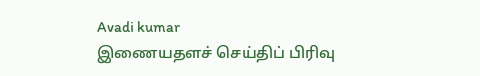Avadi kumar
இணையதளச் செய்திப் பிரிவு